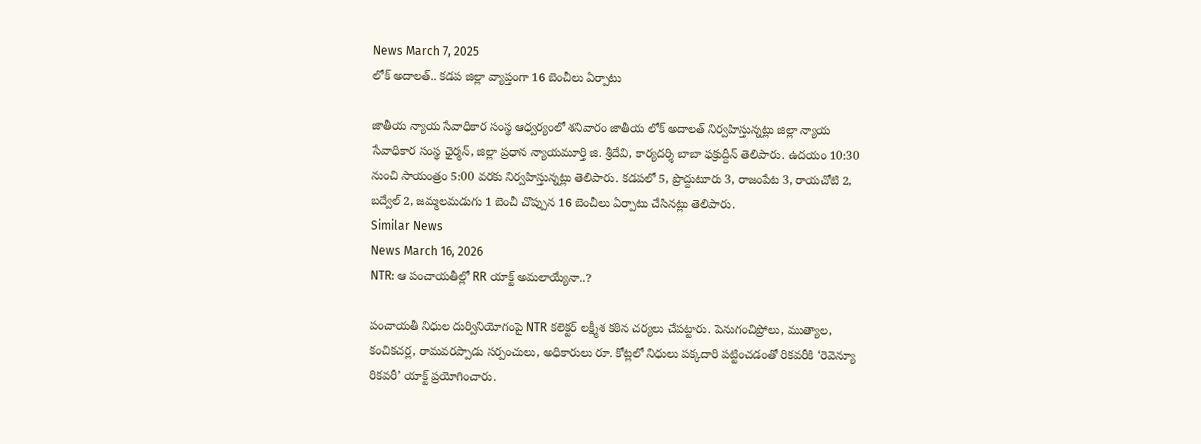News March 7, 2025
లోక్ అదాలత్.. కడప జిల్లా వ్యాప్తంగా 16 బెంచీలు ఏర్పాటు

జాతీయ న్యాయ సేవాధికార సంస్థ ఆధ్వర్యంలో శనివారం జాతీయ లోక్ అదాలత్ నిర్వహిస్తున్నట్లు జిల్లా న్యాయ సేవాధికార సంస్థ ఛైర్మన్, జిల్లా ప్రధాన న్యాయమూర్తి జి. శ్రీదేవి, కార్యదర్శి బాబా ఫక్రుద్దీన్ తెలిపారు. ఉదయం 10:30 నుంచి సాయంత్రం 5:00 వరకు నిర్వహిస్తున్నట్లు తెలిపారు. కడపలో 5, ప్రొద్దుటూరు 3, రాజంపేట 3, రాయచోటి 2, బద్వేల్ 2, జమ్మలమడుగు 1 బెంచీ చొప్పున 16 బెంచీలు ఏర్పాటు చేసినట్లు తెలిపారు.
Similar News
News March 16, 2026
NTR: ఆ పంచాయతీల్లో RR యాక్ట్ అమలాయ్యేనా..?

పంచాయతీ నిధుల దుర్వినియోగంపై NTR కలెక్టర్ లక్ష్మీశ కఠిన చర్యలు చేపట్టారు. పెనుగంచిప్రోలు, ముత్యాల, కంచికచర్ల, రామవరప్పాడు సర్పంచులు, అధికారులు రూ. కోట్లలో నిధులు పక్కదారి పట్టించడంతో రికవరీకి ‘రెవెన్యూ రికవరీ’ యాక్ట్ ప్రయోగించారు.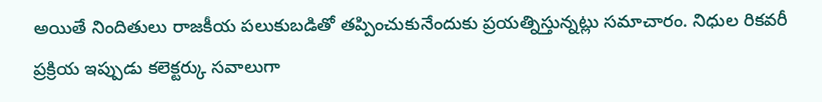అయితే నిందితులు రాజకీయ పలుకుబడితో తప్పించుకునేందుకు ప్రయత్నిస్తున్నట్లు సమాచారం. నిధుల రికవరీ ప్రక్రియ ఇప్పుడు కలెక్టర్కు సవాలుగా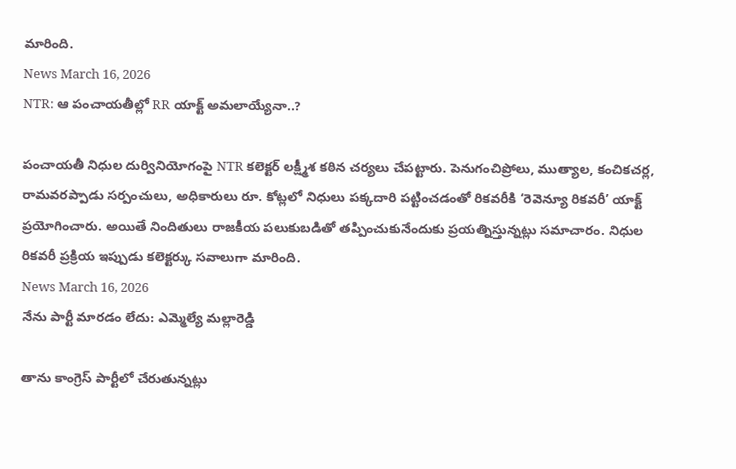మారింది.
News March 16, 2026
NTR: ఆ పంచాయతీల్లో RR యాక్ట్ అమలాయ్యేనా..?

పంచాయతీ నిధుల దుర్వినియోగంపై NTR కలెక్టర్ లక్ష్మీశ కఠిన చర్యలు చేపట్టారు. పెనుగంచిప్రోలు, ముత్యాల, కంచికచర్ల, రామవరప్పాడు సర్పంచులు, అధికారులు రూ. కోట్లలో నిధులు పక్కదారి పట్టించడంతో రికవరీకి ‘రెవెన్యూ రికవరీ’ యాక్ట్ ప్రయోగించారు. అయితే నిందితులు రాజకీయ పలుకుబడితో తప్పించుకునేందుకు ప్రయత్నిస్తున్నట్లు సమాచారం. నిధుల రికవరీ ప్రక్రియ ఇప్పుడు కలెక్టర్కు సవాలుగా మారింది.
News March 16, 2026
నేను పార్టీ మారడం లేదు: ఎమ్మెల్యే మల్లారెడ్డి

తాను కాంగ్రెస్ పార్టీలో చేరుతున్నట్లు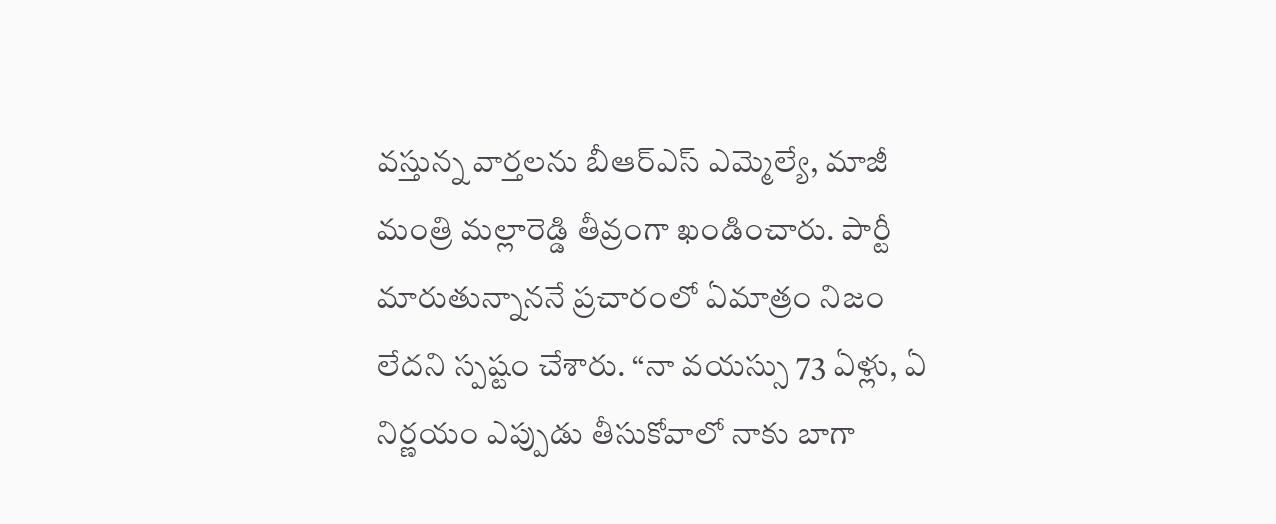వస్తున్న వార్తలను బీఆర్ఎస్ ఎమ్మెల్యే, మాజీ మంత్రి మల్లారెడ్డి తీవ్రంగా ఖండించారు. పార్టీ మారుతున్నాననే ప్రచారంలో ఏమాత్రం నిజం లేదని స్పష్టం చేశారు. “నా వయస్సు 73 ఏళ్లు, ఏ నిర్ణయం ఎప్పుడు తీసుకోవాలో నాకు బాగా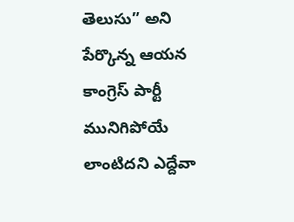తెలుసు” అని పేర్కొన్న ఆయన కాంగ్రెస్ పార్టీ మునిగిపోయే లాంటిదని ఎద్దేవా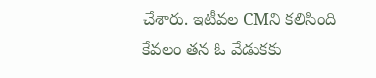చేశారు. ఇటీవల CMని కలిసింది కేవలం తన ఓ వేడుకకు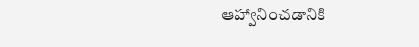ఆహ్వానించడానికి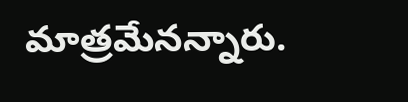మాత్రమేనన్నారు.